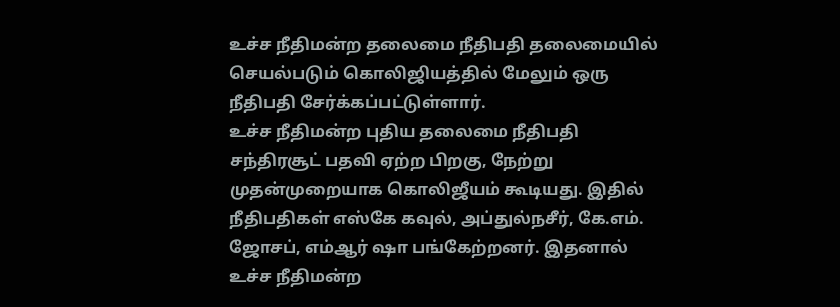உச்ச நீதிமன்ற தலைமை நீதிபதி தலைமையில் செயல்படும் கொலிஜியத்தில் மேலும் ஒரு நீதிபதி சேர்க்கப்பட்டுள்ளார்.
உச்ச நீதிமன்ற புதிய தலைமை நீதிபதி சந்திரசூட் பதவி ஏற்ற பிறகு, நேற்று முதன்முறையாக கொலிஜீயம் கூடியது. இதில் நீதிபதிகள் எஸ்கே கவுல், அப்துல்நசீர், கே.எம். ஜோசப், எம்ஆர் ஷா பங்கேற்றனர். இதனால் உச்ச நீதிமன்ற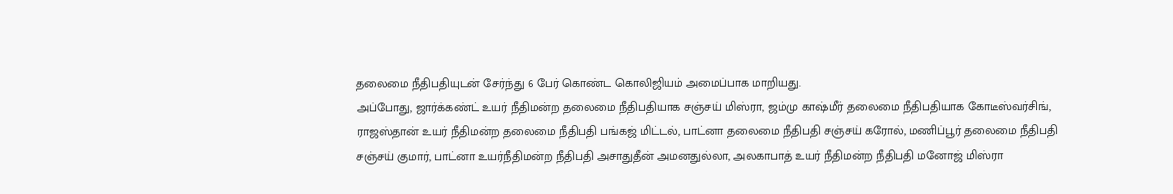தலைமை நீதிபதியுடன் சேர்ந்து 6 பேர் கொண்ட கொலிஜியம் அமைப்பாக மாறியது.
அப்போது, ஜார்க்கண்ட் உயர் நீதிமன்ற தலைமை நீதிபதியாக சஞ்சய் மிஸ்ரா, ஜம்மு காஷ்மீர் தலைமை நீதிபதியாக கோடீஸ்வர்சிங், ராஜஸ்தான் உயர் நீதிமன்ற தலைமை நீதிபதி பங்கஜ் மிட்டல், பாட்னா தலைமை நீதிபதி சஞ்சய் கரோல், மணிப்பூர் தலைமை நீதிபதி சஞ்சய் குமார், பாட்னா உயர்நீதிமன்ற நீதிபதி அசாதுதீன் அமனதுல்லா, அலகாபாத் உயர் நீதிமன்ற நீதிபதி மனோஜ் மிஸ்ரா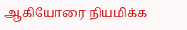ஆகியோரை நியமிக்க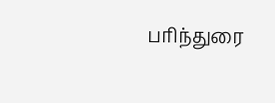பரிந்துரை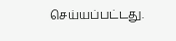செய்யப்பட்டது.